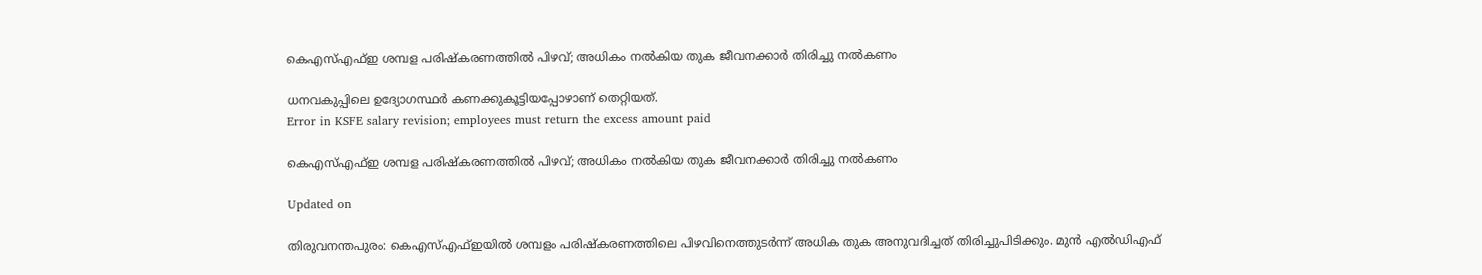കെഎസ്എഫ്ഇ ശമ്പള പരിഷ്കരണത്തിൽ പിഴവ്; അധികം നൽകിയ തുക ജീവനക്കാർ തിരിച്ചു നൽകണം

ധനവകുപ്പിലെ ഉദ്യോഗസ്ഥർ കണക്കുകൂട്ടിയപ്പോഴാണ് തെറ്റിയത്.
Error in KSFE salary revision; employees must return the excess amount paid

കെഎസ്എഫ്ഇ ശമ്പള പരിഷ്കരണത്തിൽ പിഴവ്; അധികം നൽകിയ തുക ജീവനക്കാർ തിരിച്ചു നൽകണം

Updated on

തിരുവനന്തപുരം: കെഎസ്എഫ്ഇയിൽ ശമ്പളം പരിഷ്കരണത്തിലെ പിഴവിനെത്തുടർന്ന് അധിക തുക അനുവദിച്ചത് തിരിച്ചുപിടിക്കും. മുൻ എൽഡിഎഫ്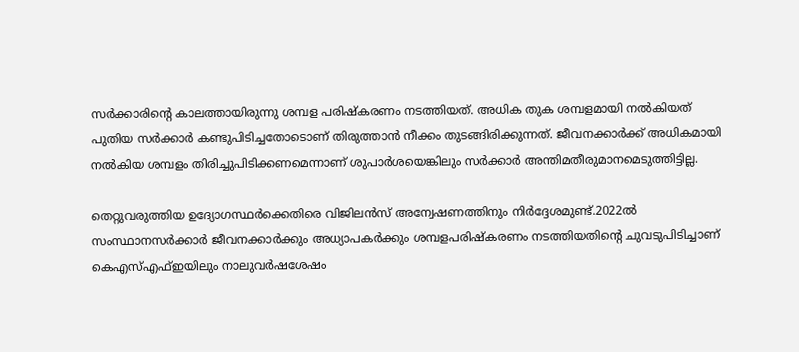സർക്കാരിന്‍റെ കാലത്തായിരുന്നു ശമ്പള പരിഷ്കരണം നടത്തിയത്. അധിക തുക ശമ്പളമായി നൽകിയത് പുതിയ സർക്കാർ കണ്ടുപിടിച്ചതോടൊണ് തിരുത്താൻ നീക്കം തുടങ്ങിരിക്കുന്നത്. ജീവനക്കാർക്ക് അധികമായി നൽകിയ ശമ്പളം തിരിച്ചുപിടിക്കണമെന്നാണ് ശുപാർശയെങ്കിലും സർക്കാർ അന്തിമതീരുമാനമെടുത്തിട്ടില്ല.

തെറ്റുവരുത്തിയ ഉദ്യോഗസ്ഥർക്കെതിരെ വിജിലൻസ് അന്വേഷണത്തിനും നിർദ്ദേശമുണ്ട്.2022ൽ സംസ്ഥാനസർക്കാർ ജീവനക്കാർക്കും അധ്യാപകർക്കും ശമ്പളപരിഷ്കരണം നടത്തിയതിന്‍റെ ചുവടുപിടിച്ചാണ് കെഎസ്എഫ്ഇയിലും നാലുവർഷശേഷം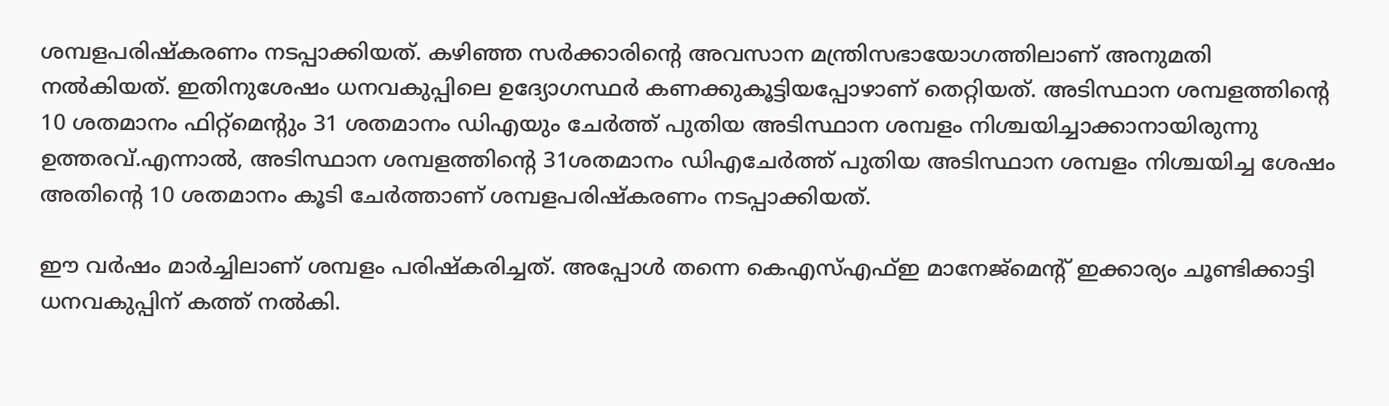ശമ്പളപരിഷ്കരണം നടപ്പാക്കിയത്. കഴിഞ്ഞ സർക്കാരിന്‍റെ അവസാന മന്ത്രിസഭായോഗത്തിലാണ് അനുമതി നൽകിയത്. ഇതിനുശേഷം ധനവകുപ്പിലെ ഉദ്യോഗസ്ഥർ കണക്കുകൂട്ടിയപ്പോഴാണ് തെറ്റിയത്. അടിസ്ഥാന ശമ്പളത്തിന്‍റെ 10 ശതമാനം ഫിറ്റ്മെന്‍റും 31 ശതമാനം ഡിഎയും ചേർത്ത് പുതിയ അടിസ്ഥാന ശമ്പളം നിശ്ചയിച്ചാക്കാനായിരുന്നു ഉത്തരവ്.എന്നാൽ, അടിസ്ഥാന ശമ്പളത്തിന്‍റെ 31ശതമാനം ഡിഎചേർത്ത് പുതിയ അടിസ്ഥാന ശമ്പളം നിശ്ചയിച്ച ശേഷം അതിന്‍റെ 10 ശതമാനം കൂടി ചേർത്താണ് ശമ്പളപരിഷ്കരണം നടപ്പാക്കിയത്.

ഈ വർഷം മാർച്ചിലാണ് ശമ്പളം പരിഷ്കരിച്ചത്. അപ്പോൾ തന്നെ കെഎസ്എഫ്ഇ മാനേജ്മെന്‍റ് ഇക്കാര്യം ചൂണ്ടിക്കാട്ടി ധനവകുപ്പിന് കത്ത് നൽകി.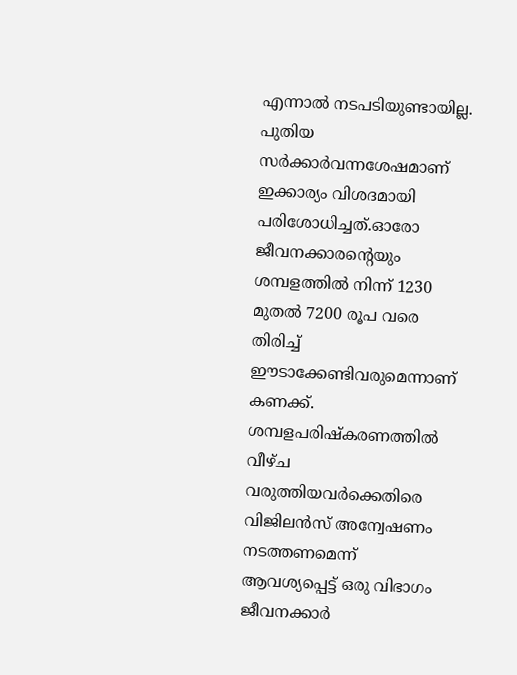എന്നാൽ നടപടിയുണ്ടായില്ല. പുതിയ സർക്കാർവന്നശേഷമാണ് ഇക്കാര്യം വിശദമായി പരിശോധിച്ചത്.ഓരോ ജീവനക്കാരന്‍റെയും ശമ്പളത്തിൽ നിന്ന് 1230 മുതൽ 7200 രൂപ വരെ തിരിച്ച് ഈടാക്കേണ്ടിവരുമെന്നാണ് കണക്ക്. ശമ്പളപരിഷ്കരണത്തിൽ വീഴ്ച വരുത്തിയവർക്കെതിരെ വിജിലൻസ് അന്വേഷണം നടത്തണമെന്ന് ആവശ്യപ്പെട്ട് ഒരു വിഭാഗം ജീവനക്കാർ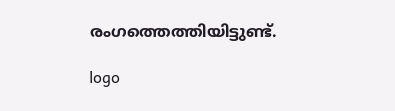രംഗത്തെത്തിയി‌‌ട്ടുണ്ട്.

logo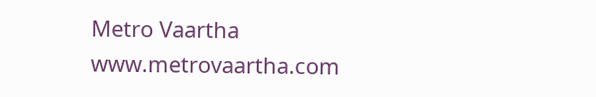Metro Vaartha
www.metrovaartha.com